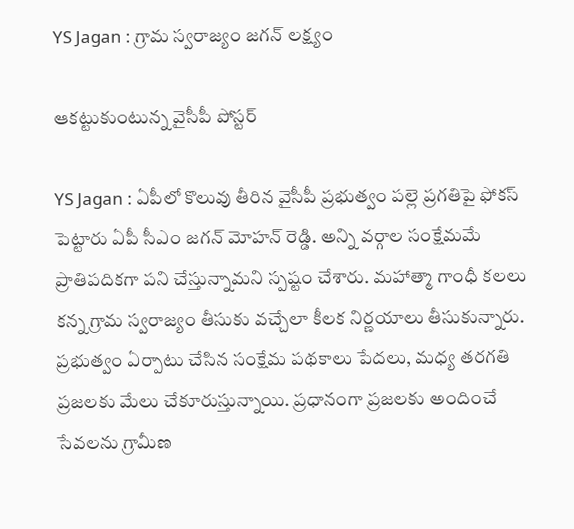YS Jagan : గ్రామ స్వ‌రాజ్యం జ‌గ‌న్ ల‌క్ష్యం

ఆక‌ట్టుకుంటున్న వైసీపీ పోస్ట‌ర్

YS Jagan : ఏపీలో కొలువు తీరిన వైసీపీ ప్ర‌భుత్వం ప‌ల్లె ప్ర‌గ‌తిపై ఫోక‌స్ పెట్టారు ఏపీ సీఎం జ‌గ‌న్ మోహ‌న్ రెడ్డి. అన్ని వ‌ర్గాల సంక్షేమమే ప్రాతిప‌దిక‌గా ప‌ని చేస్తున్నామ‌ని స్ప‌ష్టం చేశారు. మ‌హాత్మా గాంధీ క‌ల‌లు క‌న్న గ్రామ స్వ‌రాజ్యం తీసుకు వ‌చ్చేలా కీల‌క నిర్ణ‌యాలు తీసుకున్నారు. ప్ర‌భుత్వం ఏర్పాటు చేసిన సంక్షేమ ప‌థ‌కాలు పేద‌లు, మ‌ధ్య త‌ర‌గ‌తి ప్ర‌జ‌ల‌కు మేలు చేకూరుస్తున్నాయి. ప్ర‌ధానంగా ప్ర‌జ‌ల‌కు అందించే సేవ‌ల‌ను గ్రామీణ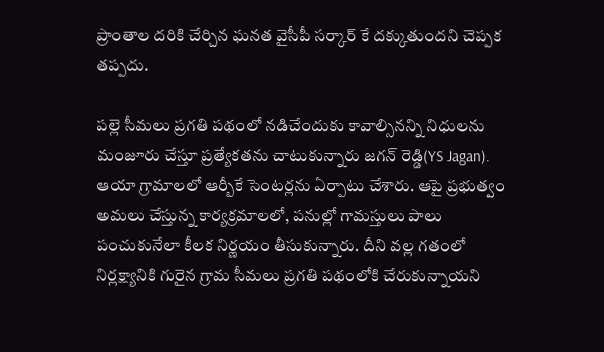ప్రాంతాల ద‌రికి చేర్చిన ఘ‌న‌త వైసీపీ స‌ర్కార్ కే ద‌క్కుతుంద‌ని చెప్ప‌క త‌ప్ప‌దు.

ప‌ల్లె సీమ‌లు ప్ర‌గ‌తి ప‌థంలో న‌డిచేందుకు కావాల్సినన్ని నిధుల‌ను మంజూరు చేస్తూ ప్ర‌త్యేక‌త‌ను చాటుకున్నారు జ‌గ‌న్ రెడ్డి(YS Jagan). ఆయా గ్రామాల‌లో ఆర్బీకే సెంట‌ర్ల‌ను ఏర్పాటు చేశారు. ఆపై ప్ర‌భుత్వం అమ‌లు చేస్తున్న కార్య‌క్ర‌మాల‌లో, ప‌నుల్లో గామ‌స్తులు పాలు పంచుకునేలా కీల‌క నిర్ణ‌యం తీసుకున్నారు. దీని వ‌ల్ల గ‌తంలో నిర్ల‌క్ష్యానికి గురైన గ్రామ సీమ‌లు ప్ర‌గ‌తి ప‌థంలోకి చేరుకున్నాయ‌ని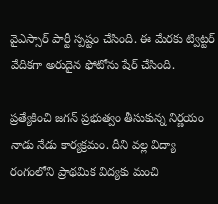వైఎస్సార్ పార్టీ స్ప‌ష్టం చేసింది. ఈ మేర‌కు ట్విట్ట‌ర్ వేదిక‌గా అరుదైన ఫోటోను షేర్ చేసింది.

ప్ర‌త్యేకించి జ‌గ‌న్ ప్ర‌భుత్వం తీసుకున్న నిర్ణ‌యం నాడు నేడు కార్య‌క్ర‌మం. దీని వ‌ల్ల విద్యా రంగంలోని ప్రాథ‌మిక విద్య‌కు మంచి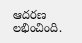ఆద‌ర‌ణ ల‌భించింది.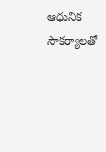ఆధునిక సౌక‌ర్యాల‌తో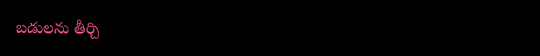బ‌డుల‌ను తీర్చి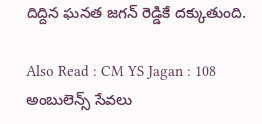దిద్దిన ఘ‌న‌త జ‌గ‌న్ రెడ్డికే ద‌క్కుతుంది.

Also Read : CM YS Jagan : 108 అంబులెన్స్ సేవ‌లు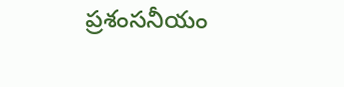ప్ర‌శంస‌నీయం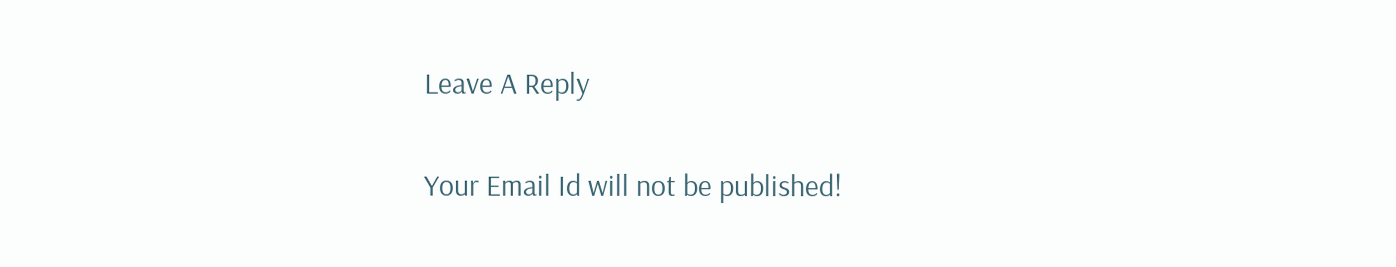Leave A Reply

Your Email Id will not be published!